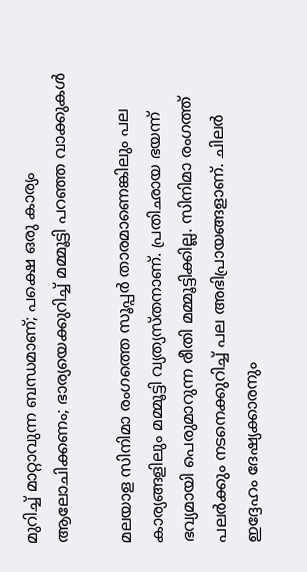മുറിച്ച് മാറ്റാവുന്ന ബന്ധമാണ്; പക്ഷെ ഒരു കാര്യം ആലോചിക്കണം; ഭാര്യയെക്കുറിച്ച് മമ്മൂട്ടി പറഞ്ഞ വാക്കുകൾ

മലയാള സിനിമാ രംഗത്തെ സൂപ്പർ താരമാണെങ്കിലും പല കാര്യങ്ങളിലും മമ്മൂട്ടി വ്യത്യസ്തനാണ്. പ്രതിഛായ ഭയന്ന് ഭവ്യമായി പെരുമാറുന്ന രീതി മമ്മൂട്ടിക്കില്ല. സിനിമാ രംഗത്ത് പലർക്കും നടനെക്കുറിച്ച് പല അഭിപ്രായങ്ങളാണ്. ചിലർ ഇദ്ദേഹം ദേഷ്യക്കാരനും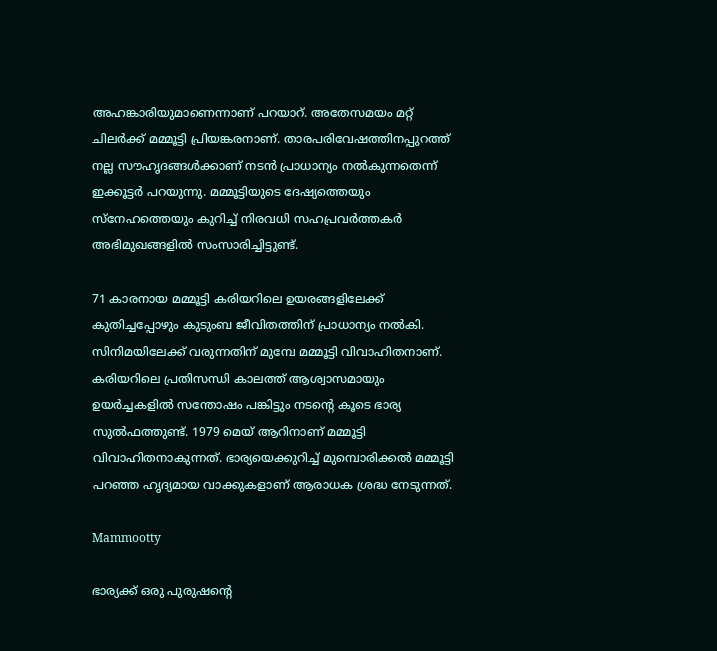അഹങ്കാരിയുമാണെന്നാണ് പറയാറ്. അതേസമയം മറ്റ് ചിലർക്ക് മമ്മൂട്ടി പ്രിയങ്കരനാണ്. താരപരിവേഷത്തിനപ്പുറത്ത് നല്ല സൗഹൃദങ്ങൾക്കാണ് നടൻ പ്രാധാന്യം നൽകുന്നതെന്ന് ഇക്കൂട്ടർ പറയുന്നു. മമ്മൂട്ടിയുടെ ദേഷ്യത്തെയും സ്നേഹത്തെയും കുറിച്ച് നിരവധി സഹപ്രവർത്തകർ അഭിമുഖങ്ങളിൽ സംസാരിച്ചിട്ടുണ്ട്.

71 കാരനായ മമ്മൂട്ടി കരിയറിലെ ഉയരങ്ങളിലേക്ക് കുതിച്ചപ്പോഴും കുടുംബ ജീവിതത്തിന് പ്രാധാന്യം നൽകി. സിനിമയിലേക്ക് വരുന്നതിന് മുമ്പേ മമ്മൂട്ടി വിവാഹിതനാണ്. കരിയറിലെ പ്രതിസന്ധി കാലത്ത് ആശ്വാസമായും ഉയർച്ചകളിൽ സന്തോഷം പങ്കിട്ടും നടന്റെ കൂടെ ഭാര്യ സുൽഫത്തുണ്ട്. 1979 മെയ് ആറിനാണ് മമ്മൂട്ടി വിവാഹിതനാകുന്നത്. ഭാര്യയെക്കുറിച്ച് മുമ്പൊരിക്കൽ മമ്മൂട്ടി പറഞ്ഞ ഹൃദ്യമായ വാക്കുകളാണ് ആരാധക ശ്രദ്ധ നേടുന്നത്.

Mammootty

ഭാര്യക്ക് ഒരു പുരുഷന്റെ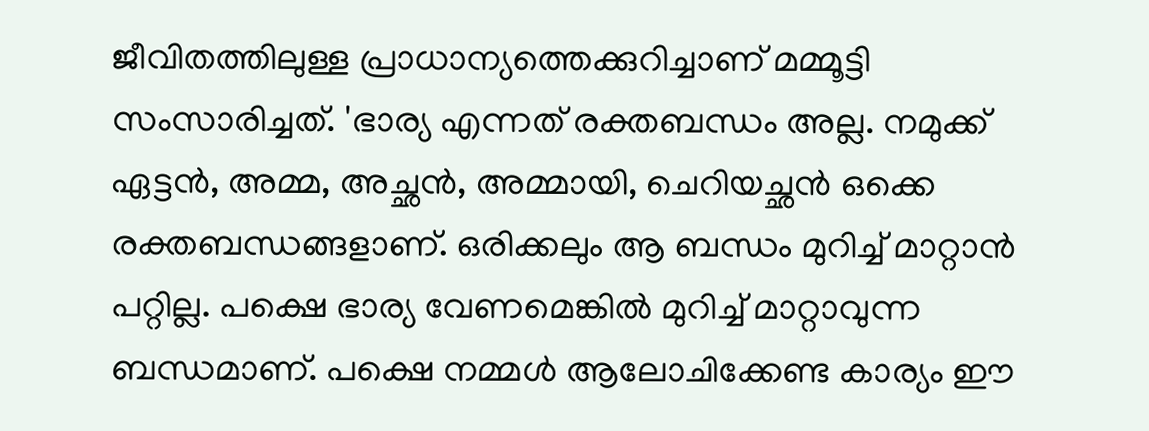ജീവിതത്തിലുള്ള പ്രാധാന്യത്തെക്കുറിച്ചാണ് മമ്മൂട്ടി സംസാരിച്ചത്. 'ഭാര്യ എന്നത് രക്തബന്ധം അല്ല. നമുക്ക് ഏട്ടൻ, അമ്മ, അച്ഛൻ, അമ്മായി, ചെറിയച്ഛൻ ഒക്കെ രക്തബന്ധങ്ങളാണ്. ഒരിക്കലും ആ ബന്ധം മുറിച്ച് മാറ്റാൻ പറ്റില്ല. പക്ഷെ ഭാര്യ വേണമെങ്കിൽ മുറിച്ച് മാറ്റാവുന്ന ബന്ധമാണ്. പക്ഷെ നമ്മൾ ആലോചിക്കേണ്ട കാര്യം ഈ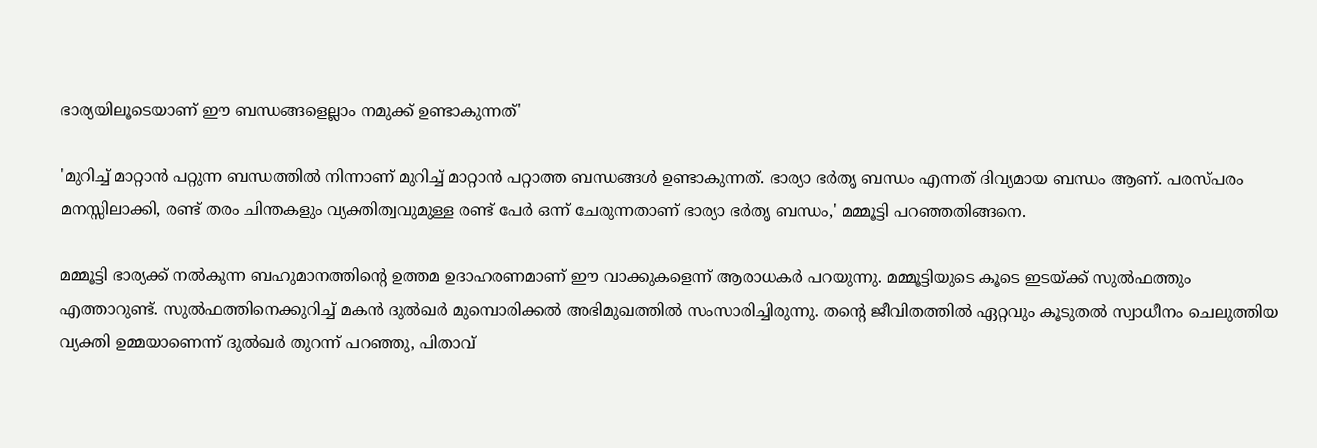ഭാര്യയിലൂടെയാണ് ഈ ബന്ധങ്ങളെല്ലാം നമുക്ക് ഉണ്ടാകുന്നത്'

'മുറിച്ച് മാറ്റാൻ പറ്റുന്ന ബന്ധത്തിൽ നിന്നാണ് മുറിച്ച് മാറ്റാൻ പറ്റാത്ത ബന്ധങ്ങൾ ഉണ്ടാകുന്നത്. ഭാര്യാ ഭർതൃ ബന്ധം എന്നത് ദിവ്യമായ ബന്ധം ആണ്. പരസ്പരം മനസ്സിലാക്കി, രണ്ട് തരം ചിന്തകളും വ്യക്തിത്വവുമുള്ള രണ്ട് പേർ ഒന്ന് ചേരുന്നതാണ് ഭാര്യാ ഭർതൃ ബന്ധം,' മമ്മൂട്ടി പറഞ്ഞതിങ്ങനെ.

മമ്മൂട്ടി ഭാര്യക്ക് നൽകുന്ന ബഹുമാനത്തിന്റെ ഉത്തമ ഉദാഹരണമാണ് ഈ വാക്കുകളെന്ന് ആരാധകർ പറയുന്നു. മമ്മൂട്ടിയുടെ കൂടെ ഇടയ്ക്ക് സുൽഫത്തും എത്താറുണ്ട്. സുൽഫത്തിനെക്കുറിച്ച് മകൻ ദുൽഖർ മുമ്പൊരിക്കൽ അഭിമുഖത്തിൽ സംസാരിച്ചിരുന്നു. തന്റെ ജീവിതത്തിൽ ഏറ്റവും കൂടുതൽ സ്വാധീനം ചെലുത്തിയ വ്യക്തി ഉമ്മയാണെന്ന് ദുൽഖർ തുറന്ന് പറഞ്ഞു, പിതാവ്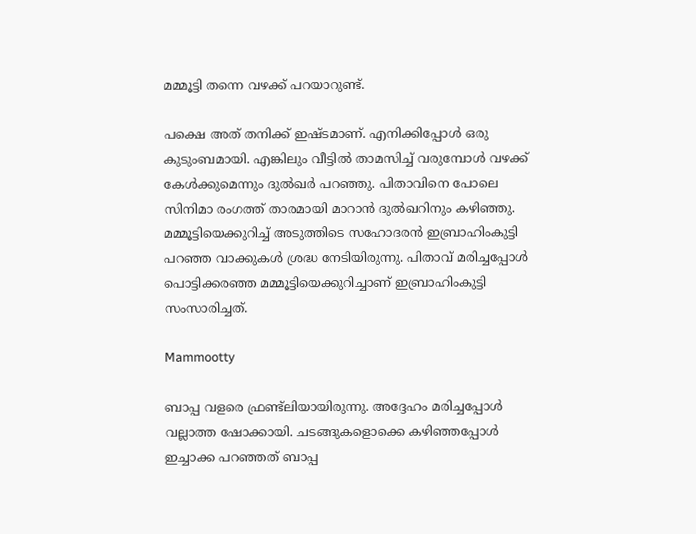മമ്മൂട്ടി തന്നെ വഴക്ക് പറയാറുണ്ട്.

പക്ഷെ അത് തനിക്ക് ഇഷ്ടമാണ്. എനിക്കിപ്പോൾ ഒരു കുടുംബമായി. എങ്കിലും വീട്ടിൽ താമസിച്ച് വരുമ്പോൾ വഴക്ക് കേൾക്കുമെന്നും ദുൽഖർ പറഞ്ഞു. പിതാവിനെ പോലെ സിനിമാ രംഗത്ത് താരമായി മാറാൻ ദുൽഖറിനും കഴിഞ്ഞു. മമ്മൂട്ടിയെക്കുറിച്ച് അടുത്തിടെ സഹോദരൻ ഇബ്രാഹിംകുട്ടി പറഞ്ഞ വാക്കുകൾ ശ്രദ്ധ നേടിയിരുന്നു. പിതാവ് മരിച്ചപ്പോൾ പൊട്ടിക്കരഞ്ഞ മമ്മൂട്ടിയെക്കുറിച്ചാണ് ഇബ്രാഹിംകുട്ടി സംസാരിച്ചത്.

Mammootty

ബാപ്പ വളരെ ഫ്രണ്ട്ലിയായിരുന്നു. അദ്ദേഹം മരിച്ചപ്പോൾ വല്ലാത്ത ഷോക്കായി. ചടങ്ങുകളൊക്കെ കഴിഞ്ഞപ്പോൾ ഇച്ചാക്ക പറഞ്ഞത് ബാപ്പ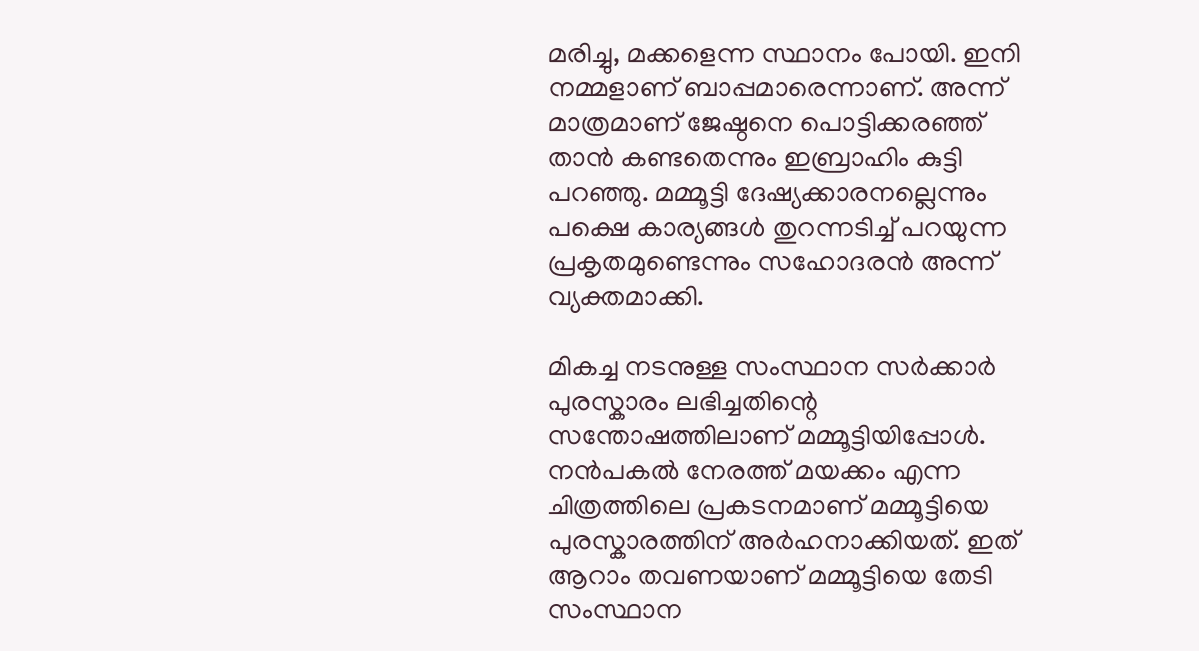മരിച്ചു, മക്കളെന്ന സ്ഥാനം പോയി. ഇനി നമ്മളാണ് ബാപ്പമാരെന്നാണ്. അന്ന് മാത്രമാണ് ജേഷ്ഠനെ പൊട്ടിക്കരഞ്ഞ് താൻ കണ്ടതെന്നും ഇബ്രാഹിം കുട്ടി പറഞ്ഞു. മമ്മൂട്ടി ദേഷ്യക്കാരനല്ലെന്നും പക്ഷെ കാര്യങ്ങൾ തുറന്നടിച്ച് പറയുന്ന പ്രകൃതമുണ്ടെന്നും സഹോദരൻ അന്ന് വ്യക്തമാക്കി.

മികച്ച നടനുള്ള സംസ്ഥാന സർക്കാർ പുരസ്കാരം ലഭിച്ചതിന്റെ സന്തോഷത്തിലാണ് മമ്മൂട്ടിയിപ്പോൾ. നൻപകൽ നേരത്ത് മയക്കം എന്ന ചിത്രത്തിലെ പ്രകടനമാണ് മമ്മൂട്ടിയെ പുരസ്കാരത്തിന് അർഹനാക്കിയത്. ഇത് ആറാം തവണയാണ് മമ്മൂട്ടിയെ തേടി സംസ്ഥാന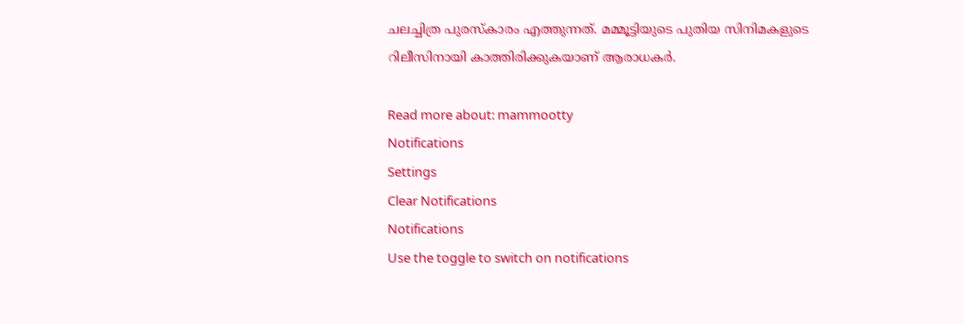ചലച്ചിത്ര പുരസ്കാരം എത്തുന്നത്. മമ്മൂട്ടിയുടെ പുതിയ സിനിമകളുടെ റിലീസിനായി കാത്തിരിക്കുകയാണ് ആരാധകർ.

Read more about: mammootty
Notifications
Settings
Clear Notifications
Notifications
Use the toggle to switch on notifications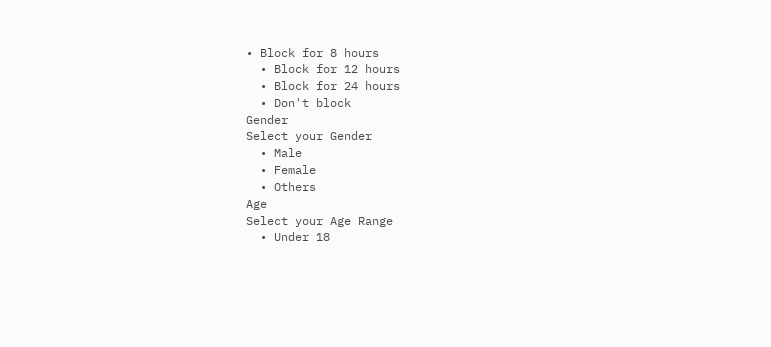• Block for 8 hours
  • Block for 12 hours
  • Block for 24 hours
  • Don't block
Gender
Select your Gender
  • Male
  • Female
  • Others
Age
Select your Age Range
  • Under 18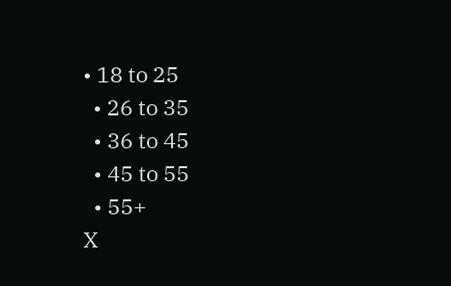• 18 to 25
  • 26 to 35
  • 36 to 45
  • 45 to 55
  • 55+
X